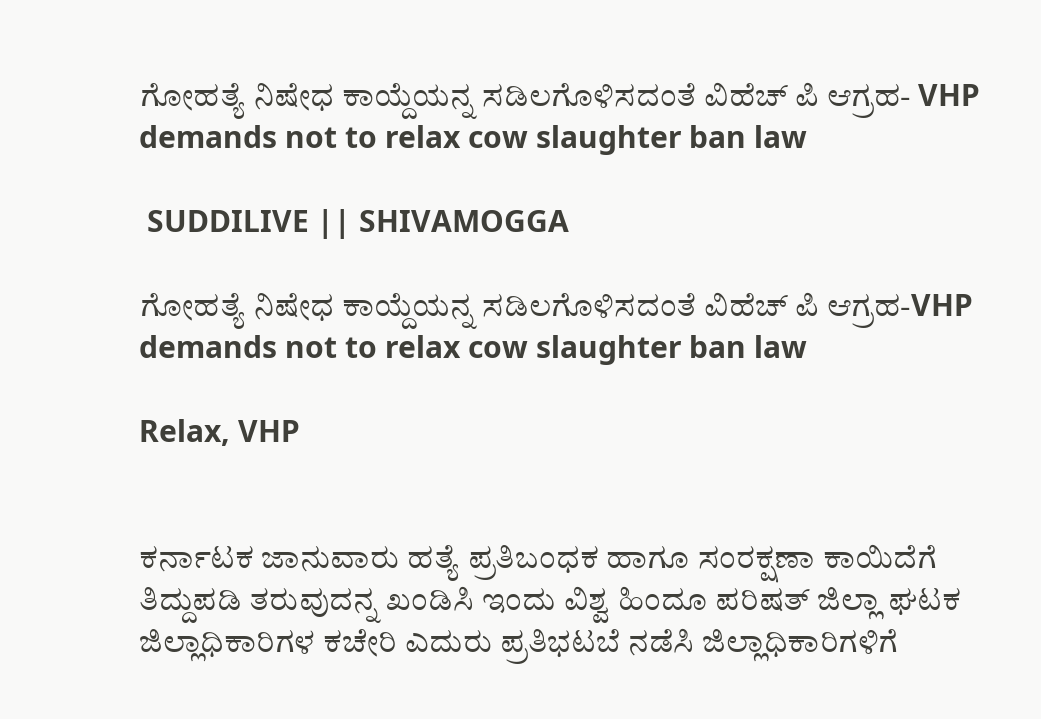ಗೋಹತ್ಯೆ ನಿಷೇಧ ಕಾಯ್ದೆಯನ್ನ ಸಡಿಲಗೊಳಿಸದಂತೆ ವಿಹೆಚ್ ಪಿ ಆಗ್ರಹ- VHP demands not to relax cow slaughter ban law

 SUDDILIVE || SHIVAMOGGA

ಗೋಹತ್ಯೆ ನಿಷೇಧ ಕಾಯ್ದೆಯನ್ನ ಸಡಿಲಗೊಳಿಸದಂತೆ ವಿಹೆಚ್ ಪಿ ಆಗ್ರಹ-VHP demands not to relax cow slaughter ban law

Relax, VHP


ಕರ್ನಾಟಕ ಜಾನುವಾರು ಹತ್ಯೆ ಪ್ರತಿಬಂಧಕ ಹಾಗೂ ಸಂರಕ್ಷಣಾ ಕಾಯಿದೆಗೆ ತಿದ್ದುಪಡಿ ತರುವುದನ್ನ ಖಂಡಿಸಿ ಇಂದು ವಿಶ್ವ ಹಿಂದೂ ಪರಿಷತ್ ಜಿಲ್ಲಾ ಘಟಕ ಜಿಲ್ಲಾಧಿಕಾರಿಗಳ ಕಚೇರಿ ಎದುರು ಪ್ರತಿಭಟಬೆ ನಡೆಸಿ ಜಿಲ್ಲಾಧಿಕಾರಿಗಳಿಗೆ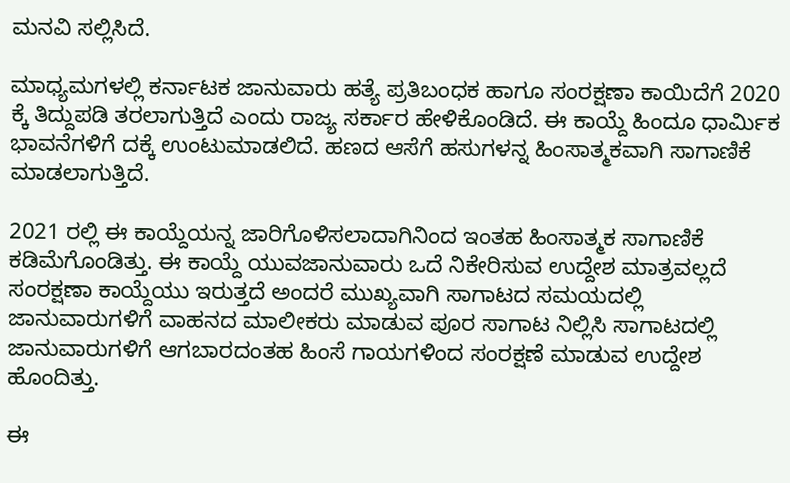ಮನವಿ ಸಲ್ಲಿಸಿದೆ.

ಮಾಧ್ಯಮಗಳಲ್ಲಿ ಕರ್ನಾಟಕ ಜಾನುವಾರು ಹತ್ಯೆ ಪ್ರತಿಬಂಧಕ ಹಾಗೂ ಸಂರಕ್ಷಣಾ ಕಾಯಿದೆಗೆ 2020 ಕ್ಕೆ ತಿದ್ದುಪಡಿ ತರಲಾಗುತ್ತಿದೆ ಎಂದು ರಾಜ್ಯ ಸರ್ಕಾರ ಹೇಳಿಕೊಂಡಿದೆ. ಈ ಕಾಯ್ದೆ ಹಿಂದೂ ಧಾರ್ಮಿಕ ಭಾವನೆಗಳಿಗೆ ದಕ್ಕೆ ಉಂಟುಮಾಡಲಿದೆ. ಹಣದ ಆಸೆಗೆ ಹಸುಗಳನ್ನ ಹಿಂಸಾತ್ಮಕವಾಗಿ ಸಾಗಾಣಿಕೆ ಮಾಡಲಾಗುತ್ತಿದೆ.

2021 ರಲ್ಲಿ ಈ ಕಾಯ್ದೆಯನ್ನ ಜಾರಿಗೊಳಿಸಲಾದಾಗಿನಿಂದ ಇಂತಹ ಹಿಂಸಾತ್ಮಕ ಸಾಗಾಣಿಕೆ ಕಡಿಮೆಗೊಂಡಿತ್ತು. ಈ ಕಾಯ್ದೆ ಯುವಜಾನುವಾರು ಒದೆ ನಿಕೇರಿಸುವ ಉದ್ದೇಶ ಮಾತ್ರವಲ್ಲದೆ ಸಂರಕ್ಷಣಾ ಕಾಯ್ದೆಯು ಇರುತ್ತದೆ ಅಂದರೆ ಮುಖ್ಯವಾಗಿ ಸಾಗಾಟದ ಸಮಯದಲ್ಲಿ ಜಾನುವಾರುಗಳಿಗೆ ವಾಹನದ ಮಾಲೀಕರು ಮಾಡುವ ಪೂರ ಸಾಗಾಟ ನಿಲ್ಲಿಸಿ ಸಾಗಾಟದಲ್ಲಿ ಜಾನುವಾರುಗಳಿಗೆ ಆಗಬಾರದಂತಹ ಹಿಂಸೆ ಗಾಯಗಳಿಂದ ಸಂರಕ್ಷಣೆ ಮಾಡುವ ಉದ್ದೇಶ ಹೊಂದಿತ್ತು.

ಈ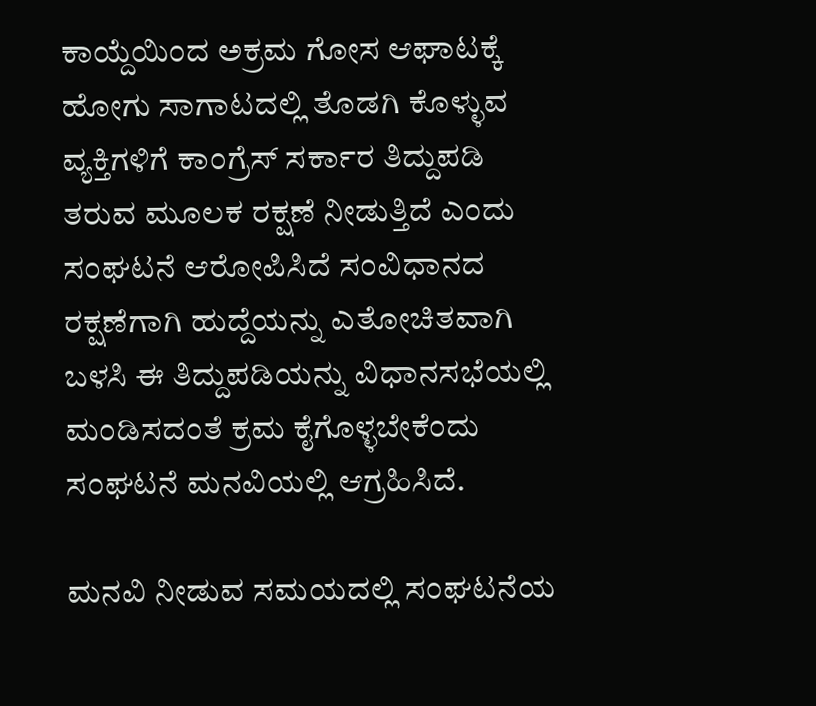ಕಾಯ್ದೆಯಿಂದ ಅಕ್ರಮ ಗೋಸ ಆಘಾಟಕ್ಕೆ ಹೋಗು ಸಾಗಾಟದಲ್ಲಿ ತೊಡಗಿ ಕೊಳ್ಳುವ ವ್ಯಕ್ತಿಗಳಿಗೆ ಕಾಂಗ್ರೆಸ್ ಸರ್ಕಾರ ತಿದ್ದುಪಡಿ ತರುವ ಮೂಲಕ ರಕ್ಷಣೆ ನೀಡುತ್ತಿದೆ ಎಂದು ಸಂಘಟನೆ ಆರೋಪಿಸಿದೆ ಸಂವಿಧಾನದ ರಕ್ಷಣೆಗಾಗಿ ಹುದ್ದೆಯನ್ನು ಎತೋಚಿತವಾಗಿ ಬಳಸಿ ಈ ತಿದ್ದುಪಡಿಯನ್ನು ವಿಧಾನಸಭೆಯಲ್ಲಿ ಮಂಡಿಸದಂತೆ ಕ್ರಮ ಕೈಗೊಳ್ಳಬೇಕೆಂದು ಸಂಘಟನೆ ಮನವಿಯಲ್ಲಿ ಆಗ್ರಹಿಸಿದೆ.

ಮನವಿ ನೀಡುವ ಸಮಯದಲ್ಲಿ ಸಂಘಟನೆಯ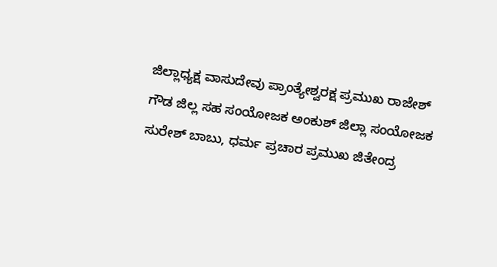ಜಿಲ್ಲಾಧ್ಯಕ್ಷ ವಾಸುದೇವು ಪ್ರಾಂತ್ಯೇಶ್ವರಕ್ಷ ಪ್ರಮುಖ ರಾಜೇಶ್ ಗೌಡ ಜಿಲ್ಲ ಸಹ ಸಂಯೋಜಕ ಅಂಕುಶ್ ಜಿಲ್ಲಾ ಸಂಯೋಜಕ ಸುರೇಶ್ ಬಾಬು, ಧರ್ಮ ಪ್ರಚಾರ ಪ್ರಮುಖ ಜಿತೇಂದ್ರ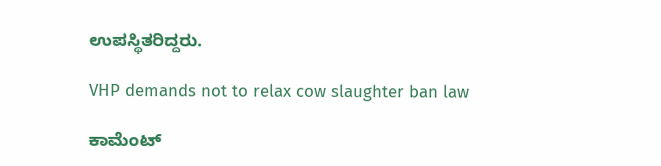ಉಪಸ್ಥಿತರಿದ್ದರು.

VHP demands not to relax cow slaughter ban law

ಕಾಮೆಂಟ್‌‌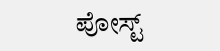ಪೋಸ್ಟ್‌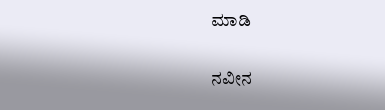ಮಾಡಿ

ನವೀನ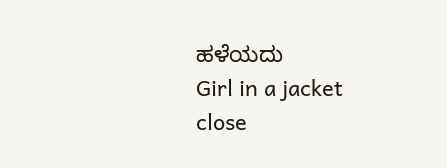ಹಳೆಯದು
Girl in a jacket
close